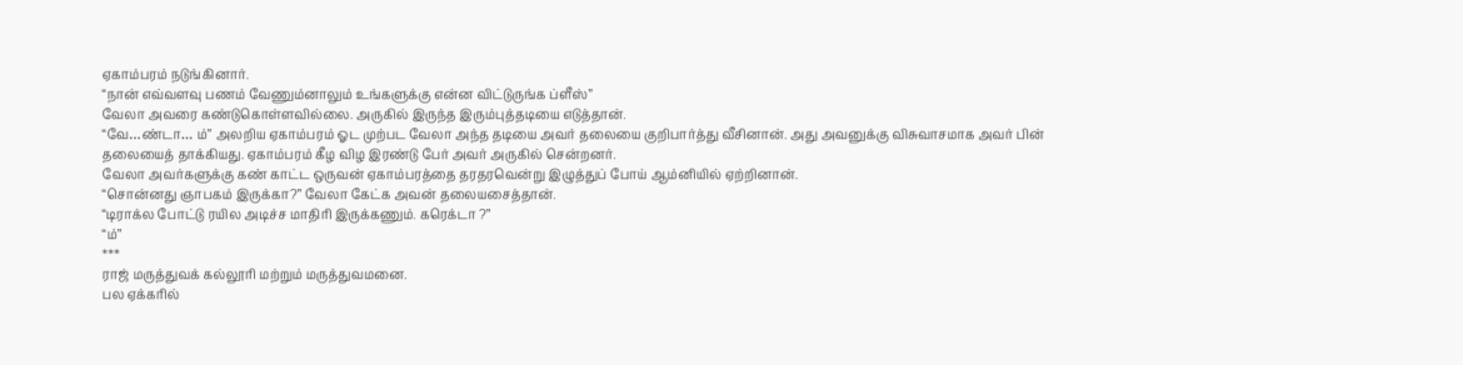ஏகாம்பரம் நடுங்கினார்.
“நான் எவ்வளவு பணம் வேணும்னாலும் உங்களுக்கு என்ன விட்டுருங்க ப்ளீஸ்”
வேலா அவரை கண்டுகொள்ளவில்லை. அருகில் இருந்த இரும்புத்தடியை எடுத்தான்.
“வே…ண்டா… ம்” அலறிய ஏகாம்பரம் ஓட முற்பட வேலா அந்த தடியை அவர் தலையை குறிபார்த்து வீசினான். அது அவனுக்கு விசுவாசமாக அவர் பின் தலையைத் தாக்கியது. ஏகாம்பரம் கீழ விழ இரண்டு பேர் அவர் அருகில் சென்றனர்.
வேலா அவர்களுக்கு கண் காட்ட ஒருவன் ஏகாம்பரத்தை தரதரவென்று இழுத்துப் போய் ஆம்னியில் ஏற்றினான்.
“சொன்னது ஞாபகம் இருக்கா?” வேலா கேட்க அவன் தலையசைத்தான்.
“டிராக்ல போட்டு ரயில அடிச்ச மாதிரி இருக்கணும். கரெக்டா ?”
“ம்”
***
ராஜ் மருத்துவக் கல்லூரி மற்றும் மருத்துவமனை.
பல ஏக்கரில்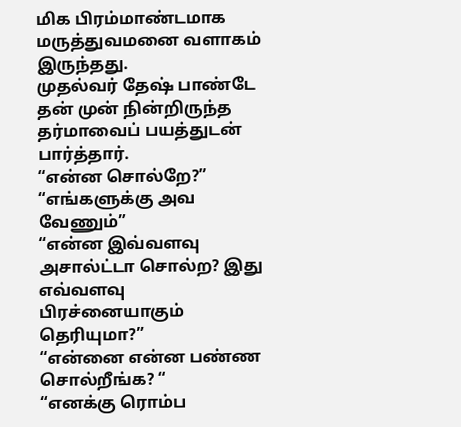மிக பிரம்மாண்டமாக மருத்துவமனை வளாகம் இருந்தது.
முதல்வர் தேஷ் பாண்டே தன் முன் நின்றிருந்த தர்மாவைப் பயத்துடன் பார்த்தார்.
“என்ன சொல்றே?”
“எங்களுக்கு அவ வேணும்”
“என்ன இவ்வளவு அசால்ட்டா சொல்ற? இது எவ்வளவு பிரச்னையாகும் தெரியுமா?”
“என்னை என்ன பண்ண சொல்றீங்க? “
“எனக்கு ரொம்ப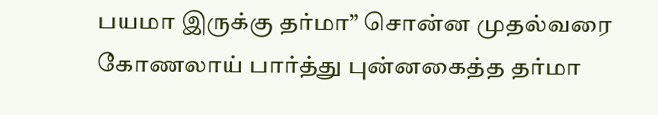பயமா இருக்கு தர்மா” சொன்ன முதல்வரை கோணலாய் பார்த்து புன்னகைத்த தர்மா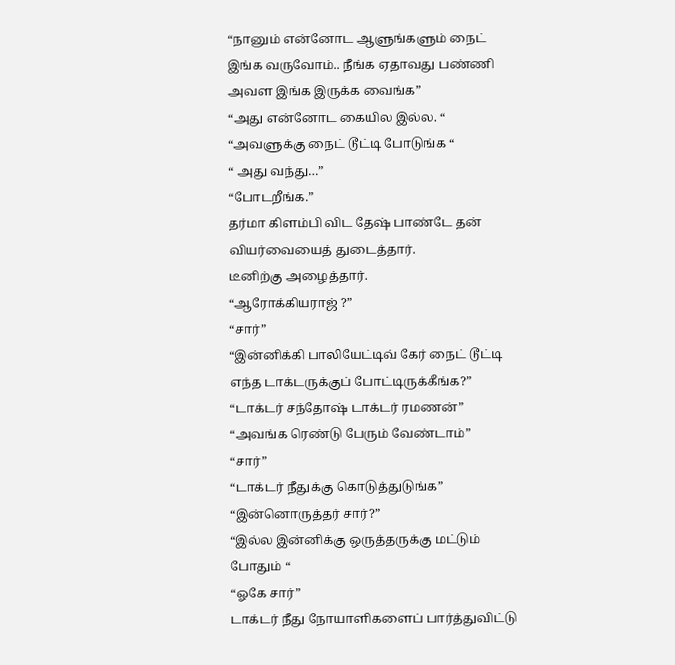“நானும் என்னோட ஆளுங்களும் நைட் இங்க வருவோம்.. நீங்க ஏதாவது பண்ணி அவள இங்க இருக்க வைங்க”
“அது என்னோட கையில இல்ல. “
“அவளுக்கு நைட் டூட்டி போடுங்க “
“ அது வந்து…”
“போடறீங்க.”
தர்மா கிளம்பி விட தேஷ் பாண்டே தன் வியர்வையைத் துடைத்தார்.
டீனிற்கு அழைத்தார்.
“ஆரோக்கியராஜ் ?”
“சார்”
“இன்னிக்கி பாலியேட்டிவ் கேர் நைட் டூட்டி எந்த டாக்டருக்குப் போட்டிருக்கீங்க?”
“டாக்டர் சந்தோஷ் டாக்டர் ரமணன்”
“அவங்க ரெண்டு பேரும் வேண்டாம்”
“சார்”
“டாக்டர் நீதுக்கு கொடுத்துடுங்க”
“இன்னொருத்தர் சார்?”
“இல்ல இன்னிக்கு ஒருத்தருக்கு மட்டும் போதும் “
“ஓகே சார்”
டாக்டர் நீது நோயாளிகளைப் பார்த்துவிட்டு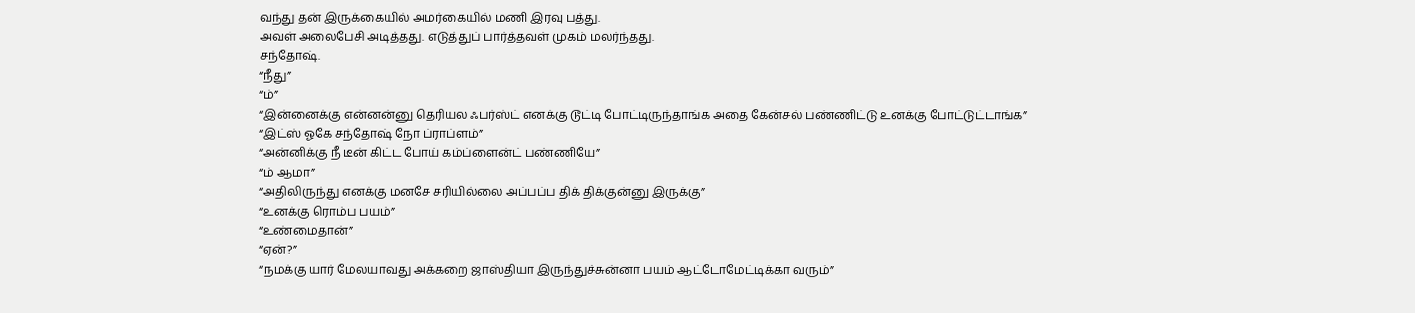வந்து தன் இருக்கையில் அமர்கையில் மணி இரவு பத்து.
அவள் அலைபேசி அடித்தது. எடுத்துப் பார்த்தவள் முகம் மலர்ந்தது.
சந்தோஷ்.
“நீது”
“ம்”
“இன்னைக்கு என்னன்னு தெரியல ஃபர்ஸ்ட் எனக்கு டூட்டி போட்டிருந்தாங்க அதை கேன்சல் பண்ணிட்டு உனக்கு போட்டுட்டாங்க”
“இட்ஸ் ஓகே சந்தோஷ் நோ ப்ராப்ளம்”
“அன்னிக்கு நீ டீன் கிட்ட போய் கம்ப்ளைன்ட் பண்ணியே”
“ம் ஆமா”
“அதிலிருந்து எனக்கு மனசே சரியில்லை அப்பப்ப திக் திக்குன்னு இருக்கு”
“உனக்கு ரொம்ப பயம்”
“உண்மைதான்”
“ஏன்?”
“நமக்கு யார் மேலயாவது அக்கறை ஜாஸ்தியா இருந்துச்சுன்னா பயம் ஆட்டோமேட்டிக்கா வரும்”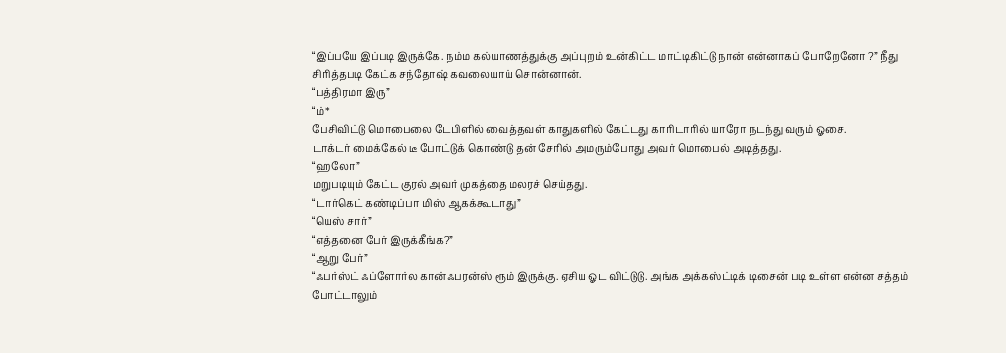“இப்பயே இப்படி இருக்கே. நம்ம கல்யாணத்துக்கு அப்புறம் உன்கிட்ட மாட்டிகிட்டு நான் என்னாகப் போறேனோ ?” நீது சிரித்தபடி கேட்க சந்தோஷ் கவலையாய் சொன்னான்.
“பத்திரமா இரு”
“ம்*
பேசிவிட்டு மொபைலை டேபிளில் வைத்தவள் காதுகளில் கேட்டது காரிடாரில் யாரோ நடந்து வரும் ஓசை.
டாக்டர் மைக்கேல் டீ போட்டுக் கொண்டு தன் சேரில் அமரும்போது அவர் மொபைல் அடித்தது.
“ஹலோ”
மறுபடியும் கேட்ட குரல் அவர் முகத்தை மலரச் செய்தது.
“டார்கெட் கண்டிப்பா மிஸ் ஆகக்கூடாது”
“யெஸ் சார்”
“எத்தனை பேர் இருக்கீங்க?”
“ஆறு பேர்”
“ஃபர்ஸ்ட் ஃப்ளோர்ல கான்ஃபரன்ஸ் ரூம் இருக்கு. ஏசிய ஓட விட்டுடு. அங்க அக்கஸ்ட்டிக் டிசைன் படி உள்ள என்ன சத்தம் போட்டாலும்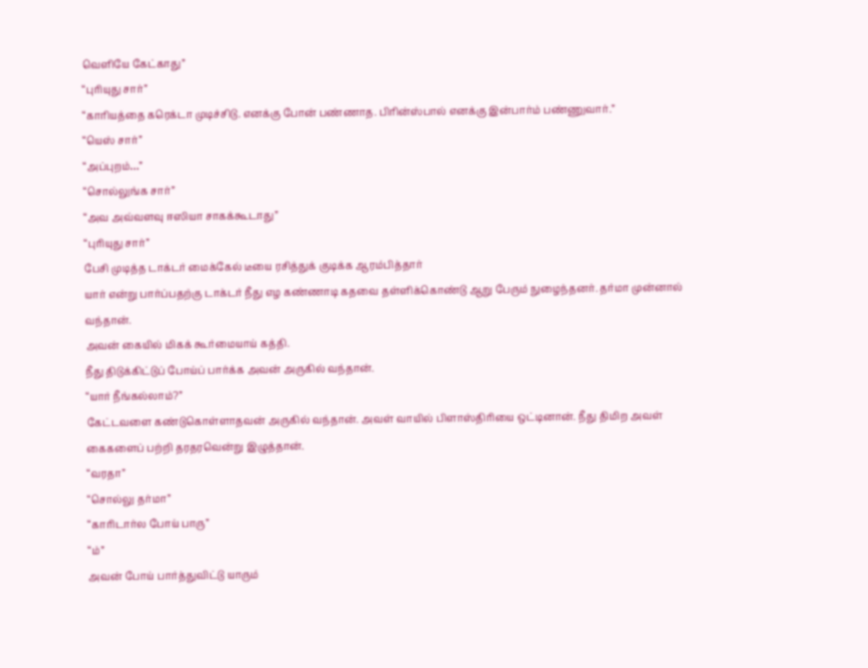வெளியே கேட்காது”
“புரியுது சார்”
“காரியத்தை கரெக்டா முடிச்சிடு. எனக்கு போன் பண்ணாத. பிரின்ஸ்பால் எனக்கு இன்பார்ம் பண்ணுவார்.”
“யெஸ் சார்”
“அப்புறம்…”
“சொல்லுங்க சார்”
“அவ அவ்வளவு ஈஸியா சாகக்கூடாது”
“புரியுது சார்”
பேசி முடித்த டாக்டர் மைக்கேல் டீயை ரசித்துக் குடிக்க ஆரம்பித்தார்
யார் என்று பார்ப்பதற்கு டாக்டர் நீது எழ கண்ணாடி கதவை தள்ளிக்கொண்டு ஆறு பேரும் நுழைந்தனர். தர்மா முன்னால் வந்தான்.
அவன் கையில் மிகக் கூர்மையாய் கத்தி.
நீது திடுக்கிட்டுப் போய்ப் பார்க்க அவன் அருகில் வந்தான்.
“யார் நீங்கல்லாம்?”
கேட்டவளை கண்டுகொள்ளாதவன் அருகில் வந்தான். அவள் வாயில் பிளாஸ்திரியை ஒட்டினான். நீது திமிற அவள் கைகளைப் பற்றி தரதரவென்று இழுத்தான்.
“வரதா”
“சொல்லு தர்மா”
“காரிடார்ல போய் பாரு”
“ம்”
அவன் போய் பார்த்துவிட்டு யாரும்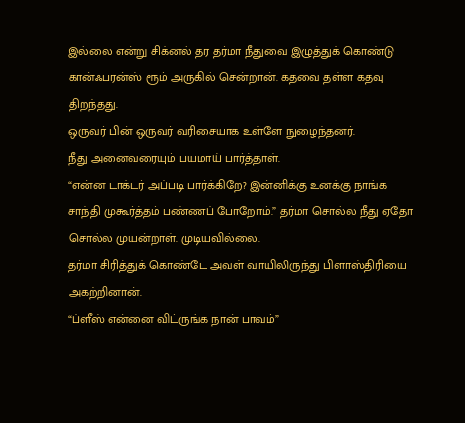இல்லை என்று சிக்னல் தர தர்மா நீதுவை இழுத்துக் கொண்டு கான்ஃபரன்ஸ் ரூம் அருகில் சென்றான். கதவை தள்ள கதவு திறந்தது.
ஒருவர் பின் ஒருவர் வரிசையாக உள்ளே நுழைந்தனர்.
நீது அனைவரையும் பயமாய் பார்த்தாள்.
“என்ன டாக்டர் அப்படி பார்க்கிறே? இன்னிக்கு உனக்கு நாங்க சாந்தி முகூர்த்தம் பண்ணப் போறோம்.” தர்மா சொல்ல நீது ஏதோ சொல்ல முயன்றாள். முடியவில்லை.
தர்மா சிரித்துக் கொண்டே அவள் வாயிலிருந்து பிளாஸ்திரியை அகற்றினான்.
“ப்ளீஸ் என்னை விட்ருங்க நான் பாவம்”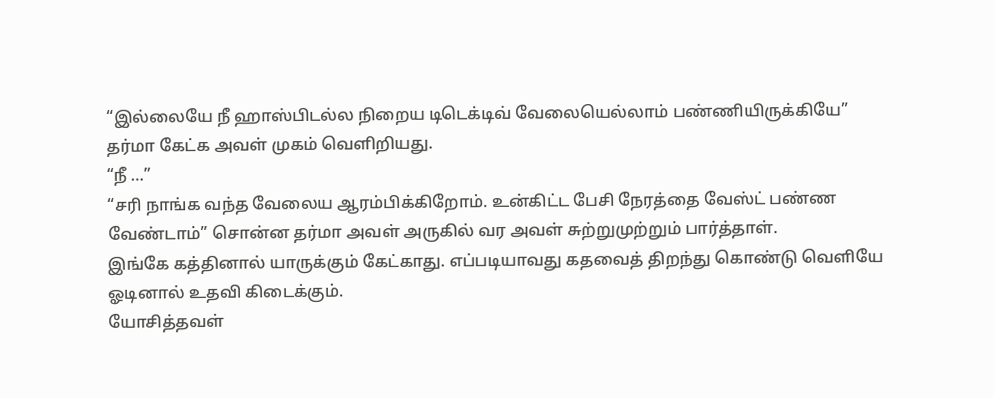“இல்லையே நீ ஹாஸ்பிடல்ல நிறைய டிடெக்டிவ் வேலையெல்லாம் பண்ணியிருக்கியே”
தர்மா கேட்க அவள் முகம் வெளிறியது.
“நீ …”
“சரி நாங்க வந்த வேலைய ஆரம்பிக்கிறோம். உன்கிட்ட பேசி நேரத்தை வேஸ்ட் பண்ண வேண்டாம்” சொன்ன தர்மா அவள் அருகில் வர அவள் சுற்றுமுற்றும் பார்த்தாள்.
இங்கே கத்தினால் யாருக்கும் கேட்காது. எப்படியாவது கதவைத் திறந்து கொண்டு வெளியே ஓடினால் உதவி கிடைக்கும்.
யோசித்தவள்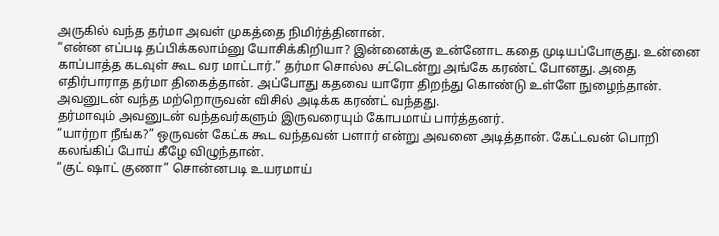அருகில் வந்த தர்மா அவள் முகத்தை நிமிர்த்தினான்.
“என்ன எப்படி தப்பிக்கலாம்னு யோசிக்கிறியா? இன்னைக்கு உன்னோட கதை முடியப்போகுது. உன்னை காப்பாத்த கடவுள் கூட வர மாட்டார்.” தர்மா சொல்ல சட்டென்று அங்கே கரண்ட் போனது. அதை எதிர்பாராத தர்மா திகைத்தான். அப்போது கதவை யாரோ திறந்து கொண்டு உள்ளே நுழைந்தான். அவனுடன் வந்த மற்றொருவன் விசில் அடிக்க கரண்ட் வந்தது.
தர்மாவும் அவனுடன் வந்தவர்களும் இருவரையும் கோபமாய் பார்த்தனர்.
“யார்றா நீங்க?” ஒருவன் கேட்க கூட வந்தவன் பளார் என்று அவனை அடித்தான். கேட்டவன் பொறி கலங்கிப் போய் கீழே விழுந்தான்.
“குட் ஷாட் குணா” சொன்னபடி உயரமாய்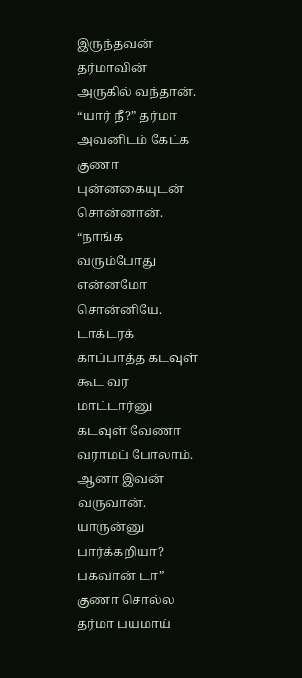இருந்தவன் தர்மாவின் அருகில் வந்தான்.
“யார் நீ?” தர்மா அவனிடம் கேட்க குணா புன்னகையுடன் சொன்னான்.
“நாங்க வரும்போது என்னமோ சொன்னியே. டாக்டரக் காப்பாத்த கடவுள் கூட வர மாட்டார்னு கடவுள் வேணா வராமப் போலாம். ஆனா இவன் வருவான். யாருன்னு பார்க்கறியா? பகவான் டா”
குணா சொல்ல தர்மா பயமாய்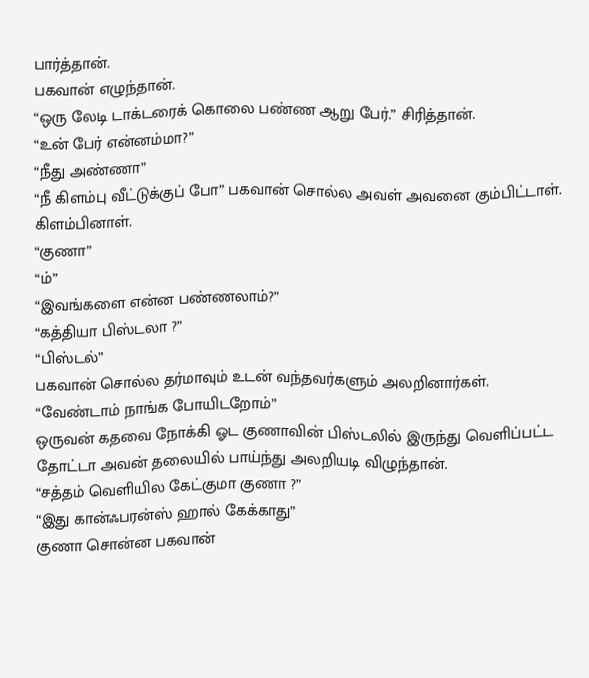பார்த்தான்.
பகவான் எழுந்தான்.
“ஒரு லேடி டாக்டரைக் கொலை பண்ண ஆறு பேர்.” சிரித்தான்.
“உன் பேர் என்னம்மா?”
“நீது அண்ணா”
“நீ கிளம்பு வீட்டுக்குப் போ” பகவான் சொல்ல அவள் அவனை கும்பிட்டாள். கிளம்பினாள்.
“குணா”
“ம்”
“இவங்களை என்ன பண்ணலாம்?”
“கத்தியா பிஸ்டலா ?”
“பிஸ்டல்”
பகவான் சொல்ல தர்மாவும் உடன் வந்தவர்களும் அலறினார்கள்.
“வேண்டாம் நாங்க போயிடறோம்”
ஒருவன் கதவை நோக்கி ஓட குணாவின் பிஸ்டலில் இருந்து வெளிப்பட்ட தோட்டா அவன் தலையில் பாய்ந்து அலறியடி விழுந்தான்.
“சத்தம் வெளியில கேட்குமா குணா ?”
“இது கான்ஃபரன்ஸ் ஹால் கேக்காது”
குணா சொன்ன பகவான்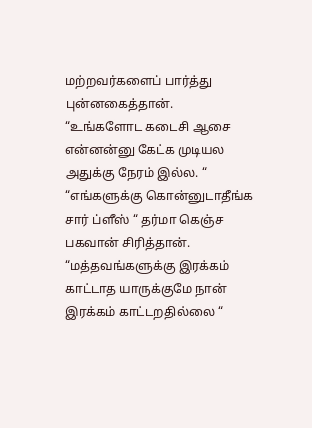மற்றவர்களைப் பார்த்து புன்னகைத்தான்.
“உங்களோட கடைசி ஆசை என்னன்னு கேட்க முடியல அதுக்கு நேரம் இல்ல. “
“எங்களுக்கு கொன்னுடாதீங்க சார் ப்ளீஸ் “ தர்மா கெஞ்ச பகவான் சிரித்தான்.
“மத்தவங்களுக்கு இரக்கம் காட்டாத யாருக்குமே நான் இரக்கம் காட்டறதில்லை “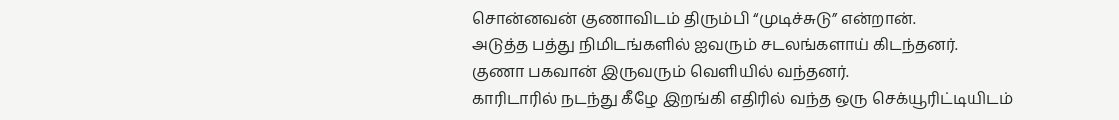சொன்னவன் குணாவிடம் திரும்பி “முடிச்சுடு” என்றான்.
அடுத்த பத்து நிமிடங்களில் ஐவரும் சடலங்களாய் கிடந்தனர்.
குணா பகவான் இருவரும் வெளியில் வந்தனர்.
காரிடாரில் நடந்து கீழே இறங்கி எதிரில் வந்த ஒரு செக்யூரிட்டியிடம்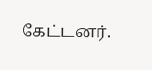கேட்டனர்.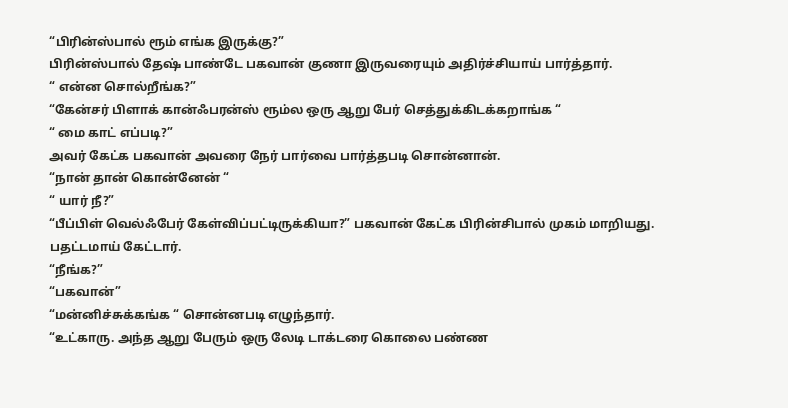“பிரின்ஸ்பால் ரூம் எங்க இருக்கு?”
பிரின்ஸ்பால் தேஷ் பாண்டே பகவான் குணா இருவரையும் அதிர்ச்சியாய் பார்த்தார்.
“ என்ன சொல்றீங்க?”
“கேன்சர் பிளாக் கான்ஃபரன்ஸ் ரூம்ல ஒரு ஆறு பேர் செத்துக்கிடக்கறாங்க “
“ மை காட் எப்படி?”
அவர் கேட்க பகவான் அவரை நேர் பார்வை பார்த்தபடி சொன்னான்.
“நான் தான் கொன்னேன் “
“ யார் நீ?”
“பீப்பிள் வெல்ஃபேர் கேள்விப்பட்டிருக்கியா?” பகவான் கேட்க பிரின்சிபால் முகம் மாறியது. பதட்டமாய் கேட்டார்.
“நீங்க?”
“பகவான்”
“மன்னிச்சுக்கங்க “ சொன்னபடி எழுந்தார்.
“உட்காரு. அந்த ஆறு பேரும் ஒரு லேடி டாக்டரை கொலை பண்ண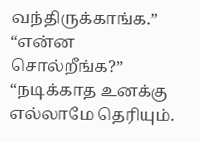வந்திருக்காங்க.”
“என்ன சொல்றீங்க?”
“நடிக்காத உனக்கு எல்லாமே தெரியும்.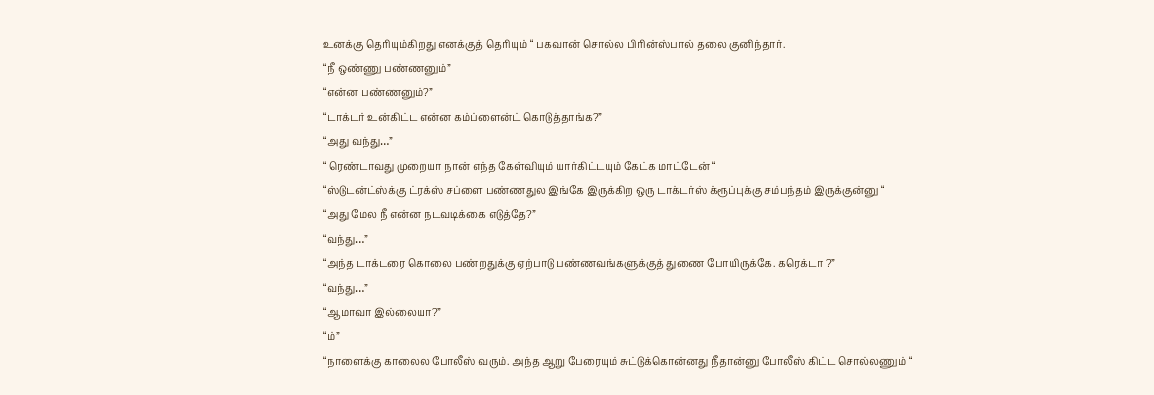உனக்கு தெரியும்கிறது எனக்குத் தெரியும் “ பகவான் சொல்ல பிரின்ஸ்பால் தலை குனிந்தார்.
“நீ ஒண்ணு பண்ணனும்”
“என்ன பண்ணனும்?”
“டாக்டர் உன்கிட்ட என்ன கம்ப்ளைன்ட் கொடுத்தாங்க?”
“அது வந்து…”
“ ரெண்டாவது முறையா நான் எந்த கேள்வியும் யார்கிட்டயும் கேட்க மாட்டேன் “
“ஸ்டுடன்ட்ஸ்க்கு ட்ரக்ஸ் சப்ளை பண்ணதுல இங்கே இருக்கிற ஒரு டாக்டர்ஸ் க்ரூப்புக்கு சம்பந்தம் இருக்குன்னு “
“அது மேல நீ என்ன நடவடிக்கை எடுத்தே?”
“வந்து…”
“அந்த டாக்டரை கொலை பண்றதுக்கு ஏற்பாடு பண்ணவங்களுக்குத் துணை போயிருக்கே. கரெக்டா ?”
“வந்து…”
“ஆமாவா இல்லையா?”
“ம்”
“நாளைக்கு காலைல போலீஸ் வரும். அந்த ஆறு பேரையும் சுட்டுக்கொன்னது நீதான்னு போலீஸ் கிட்ட சொல்லணும் “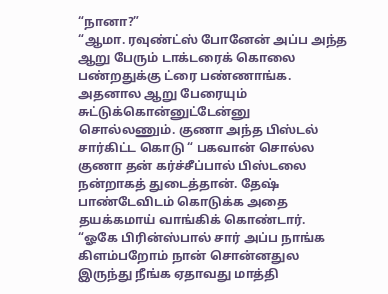“நானா?”
“ஆமா. ரவுண்ட்ஸ் போனேன் அப்ப அந்த ஆறு பேரும் டாக்டரைக் கொலை பண்றதுக்கு ட்ரை பண்ணாங்க. அதனால ஆறு பேரையும் சுட்டுக்கொன்னுட்டேன்னு சொல்லணும். குணா அந்த பிஸ்டல் சார்கிட்ட கொடு “ பகவான் சொல்ல குணா தன் கர்ச்சீப்பால் பிஸ்டலை நன்றாகத் துடைத்தான். தேஷ் பாண்டேவிடம் கொடுக்க அதை தயக்கமாய் வாங்கிக் கொண்டார்.
“ஓகே பிரின்ஸ்பால் சார் அப்ப நாங்க கிளம்பறோம் நான் சொன்னதுல இருந்து நீங்க ஏதாவது மாத்தி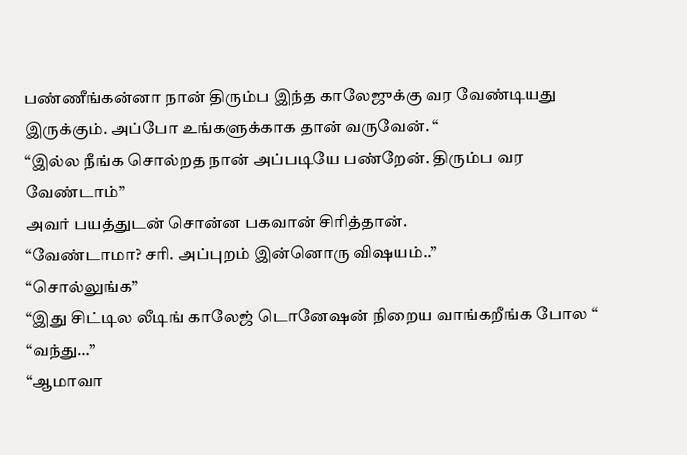பண்ணீங்கன்னா நான் திரும்ப இந்த காலேஜுக்கு வர வேண்டியது இருக்கும். அப்போ உங்களுக்காக தான் வருவேன். “
“இல்ல நீங்க சொல்றத நான் அப்படியே பண்றேன். திரும்ப வர வேண்டாம்”
அவர் பயத்துடன் சொன்ன பகவான் சிரித்தான்.
“வேண்டாமா? சரி. அப்புறம் இன்னொரு விஷயம்..”
“சொல்லுங்க”
“இது சிட்டில லீடிங் காலேஜ் டொனேஷன் நிறைய வாங்கறீங்க போல “
“வந்து…”
“ஆமாவா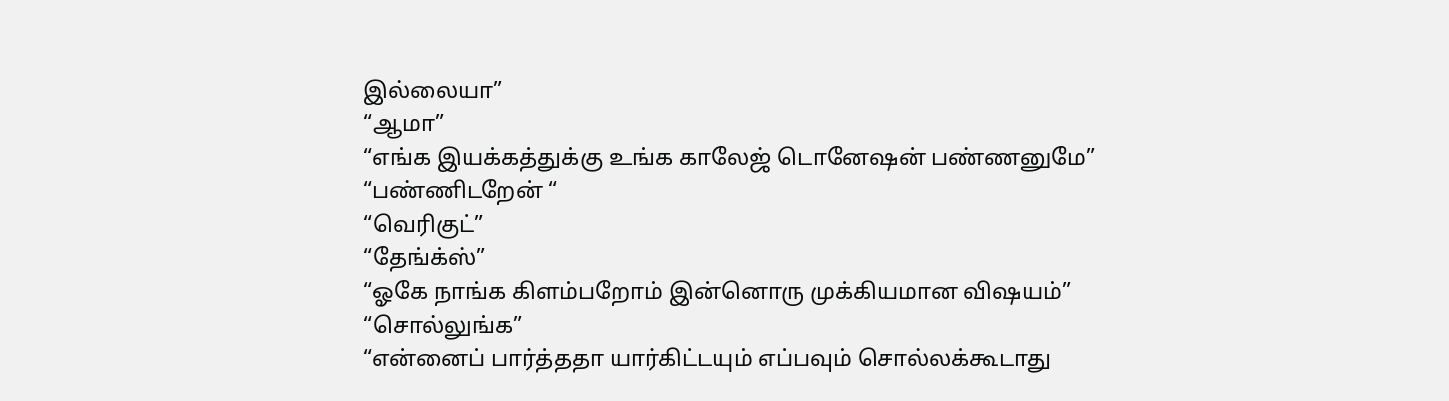இல்லையா”
“ஆமா”
“எங்க இயக்கத்துக்கு உங்க காலேஜ் டொனேஷன் பண்ணனுமே”
“பண்ணிடறேன் “
“வெரிகுட்”
“தேங்க்ஸ்”
“ஓகே நாங்க கிளம்பறோம் இன்னொரு முக்கியமான விஷயம்”
“சொல்லுங்க”
“என்னைப் பார்த்ததா யார்கிட்டயும் எப்பவும் சொல்லக்கூடாது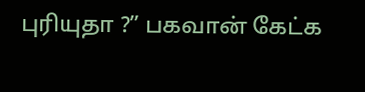புரியுதா ?” பகவான் கேட்க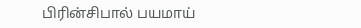பிரின்சிபால் பயமாய்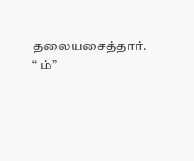தலையசைத்தார்.
“ ம்”